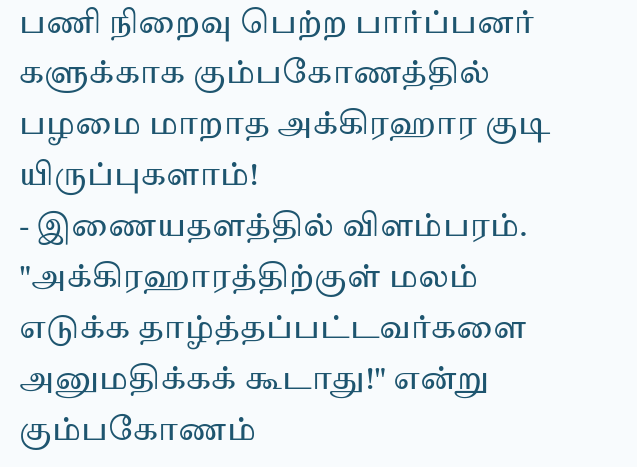பணி நிறைவு பெற்ற பார்ப்பனர் களுக்காக கும்பகோணத்தில் பழமை மாறாத அக்கிரஹார குடி யிருப்புகளாம்!
- இணையதளத்தில் விளம்பரம்.
"அக்கிரஹாரத்திற்குள் மலம் எடுக்க தாழ்த்தப்பட்டவர்களை அனுமதிக்கக் கூடாது!" என்று கும்பகோணம்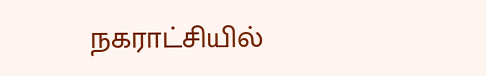நகராட்சியில்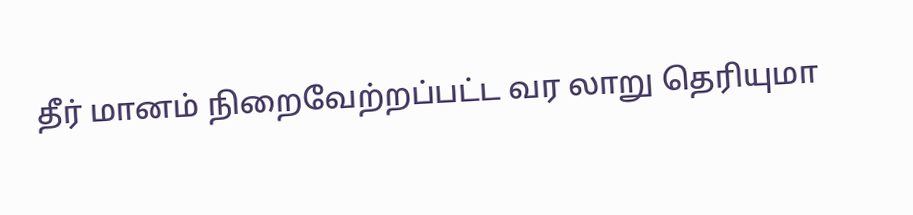தீர் மானம் நிறைவேற்றப்பட்ட வர லாறு தெரியுமா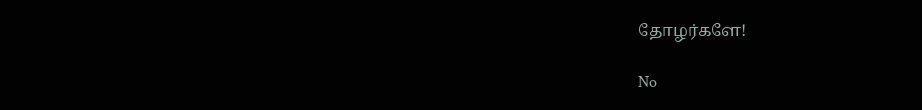தோழர்களே!

No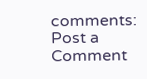comments:
Post a Comment